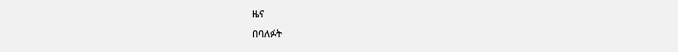ዜና
በባለፉት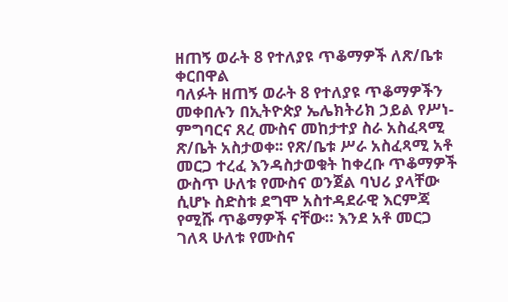ዘጠኝ ወራት 8 የተለያዩ ጥቆማዎች ለጽ/ቤቱ ቀርበዋል
ባለፉት ዘጠኝ ወራት 8 የተለያዩ ጥቆማዎችን መቀበሉን በኢትዮጵያ ኤሌክትሪክ ኃይል የሥነ- ምግባርና ጸረ ሙስና መከታተያ ስራ አስፈጻሚ ጽ/ቤት አስታወቀ፡፡ የጽ/ቤቱ ሥራ አስፈጻሚ አቶ መርጋ ተረፈ እንዳስታወቁት ከቀረቡ ጥቆማዎች ውስጥ ሁለቱ የሙስና ወንጀል ባህሪ ያላቸው ሲሆኑ ስድስቱ ደግሞ አስተዳደራዊ እርምጃ የሚሹ ጥቆማዎች ናቸው። እንደ አቶ መርጋ ገለጻ ሁለቱ የሙስና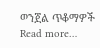ወንጀል ጥቆማዎች Read more…